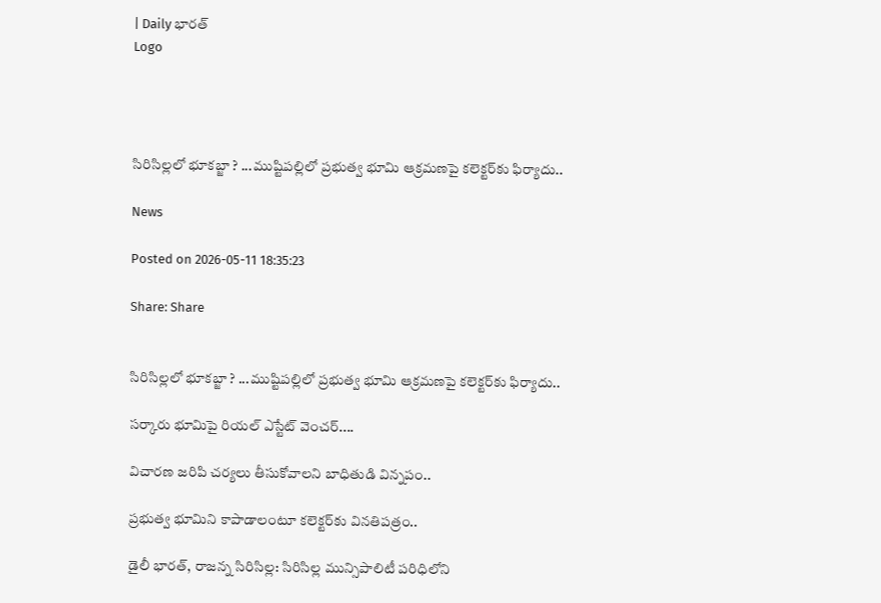| Daily భారత్
Logo




సిరిసిల్లలో భూకబ్జా ? ...ముష్టిపల్లిలో ప్రభుత్వ భూమి ఆక్రమణపై కలెక్టర్‌కు ఫిర్యాదు..

News

Posted on 2026-05-11 18:35:23

Share: Share


సిరిసిల్లలో భూకబ్జా ? ...ముష్టిపల్లిలో ప్రభుత్వ భూమి ఆక్రమణపై కలెక్టర్‌కు ఫిర్యాదు..

సర్కారు భూమిపై రియల్ ఎస్టేట్ వెంచర్....

విచారణ జరిపి చర్యలు తీసుకోవాలని బాధితుడి విన్నపం..

ప్రభుత్వ భూమిని కాపాడాలంటూ కలెక్టర్‌కు వినతిపత్రం..

డైలీ భారత్, రాజన్న సిరిసిల్ల: సిరిసిల్ల మున్సిపాలిటీ పరిధిలోని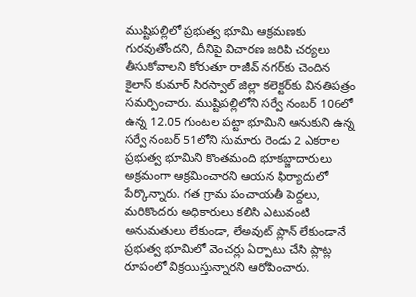ముష్టిపల్లిలో ప్రభుత్వ భూమి ఆక్రమణకు గురవుతోందని, దీనిపై విచారణ జరిపి చర్యలు తీసుకోవాలని కోరుతూ రాజీవ్ నగర్‌కు చెందిన కైలాస్ కుమార్ సిరస్వాల్ జిల్లా కలెక్టర్‌కు వినతిపత్రం సమర్పించారు. ముష్టిపల్లిలోని సర్వే నంబర్ 106లో ఉన్న 12.05 గుంటల పట్టా భూమిని ఆనుకుని ఉన్న సర్వే నంబర్ 51లోని సుమారు రెండు 2 ఎకరాల ప్రభుత్వ భూమిని కొంతమంది భూకబ్జాదారులు అక్రమంగా ఆక్రమించారని ఆయన ఫిర్యాదులో పేర్కొన్నారు. గత గ్రామ పంచాయతీ పెద్దలు, మరికొందరు అధికారులు కలిసి ఎటువంటి అనుమతులు లేకుండా, లేఅవుట్ ప్లాన్ లేకుండానే ప్రభుత్వ భూమిలో వెంచర్లు ఏర్పాటు చేసి ప్లాట్ల రూపంలో విక్రయిస్తున్నారని ఆరోపించారు.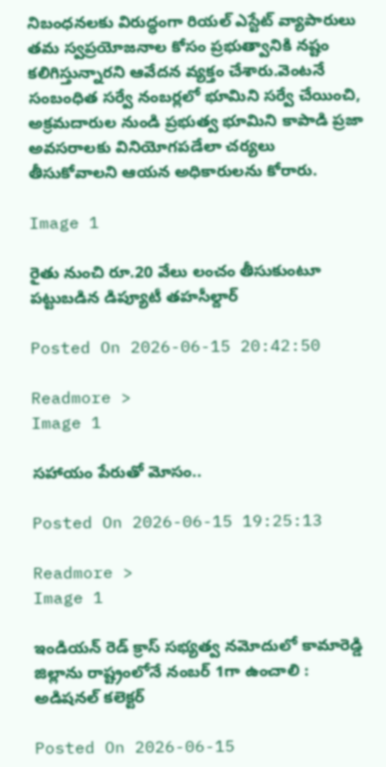నిబంధనలకు విరుద్ధంగా రియల్ ఎస్టేట్ వ్యాపారులు తమ స్వప్రయోజనాల కోసం ప్రభుత్వానికి నష్టం కలిగిస్తున్నారని ఆవేదన వ్యక్తం చేశారు.వెంటనే సంబంధిత సర్వే నంబర్లలో భూమిని సర్వే చేయించి, అక్రమదారుల నుండి ప్రభుత్వ భూమిని కాపాడి ప్రజా అవసరాలకు వినియోగపడేలా చర్యలు తీసుకోవాలని ఆయన అధికారులను కోరారు.

Image 1

రైతు నుంచి రూ.20 వేలు లంచం తీసుకుంటూ పట్టుబడిన డిప్యూటీ తహసీల్దార్

Posted On 2026-06-15 20:42:50

Readmore >
Image 1

సహాయం పేరుతో మోసం..

Posted On 2026-06-15 19:25:13

Readmore >
Image 1

ఇండియన్ రెడ్ క్రాస్ సభ్యత్వ నమోదులో కామారెడ్డి జిల్లాను రాష్ట్రంలోనే నంబర్ 1గా ఉంచాలి : అడిషనల్ కలెక్టర్

Posted On 2026-06-15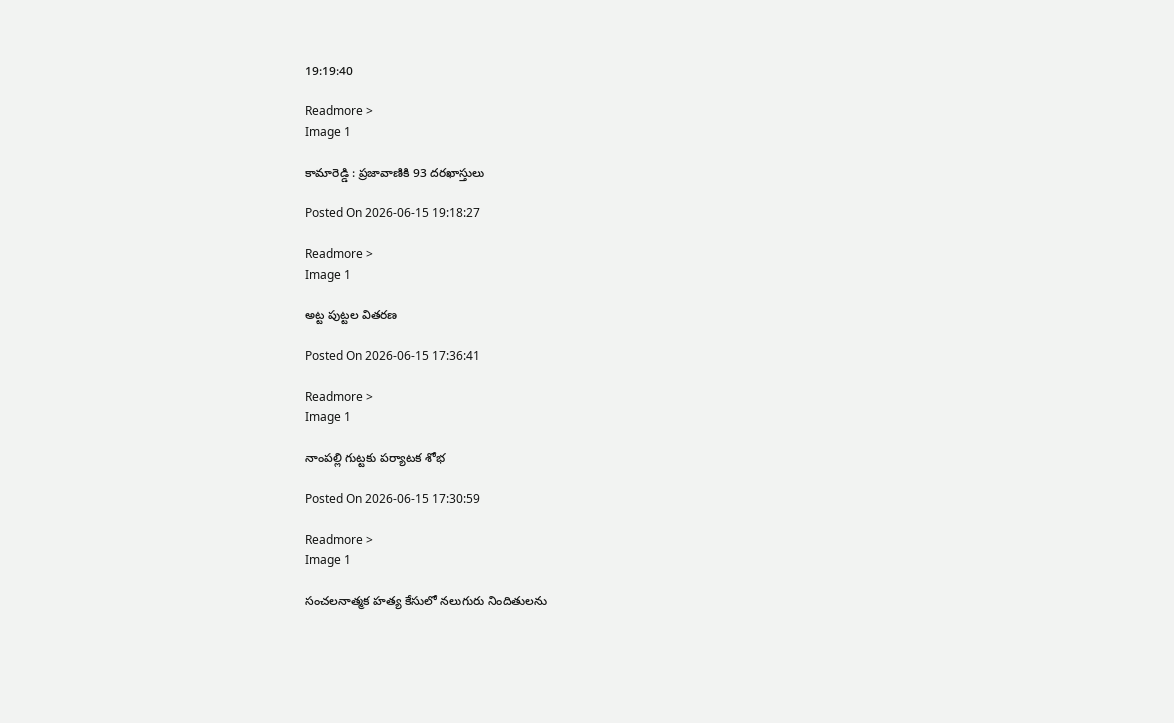19:19:40

Readmore >
Image 1

కామారెడ్డి : ప్రజావాణికి 93 దరఖాస్తులు

Posted On 2026-06-15 19:18:27

Readmore >
Image 1

అట్ట పుట్టల వితరణ

Posted On 2026-06-15 17:36:41

Readmore >
Image 1

నాంపల్లి గుట్టకు పర్యాటక శోభ

Posted On 2026-06-15 17:30:59

Readmore >
Image 1

సంచలనాత్మక హత్య కేసులో నలుగురు నిందితులను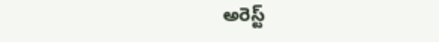అరెస్ట్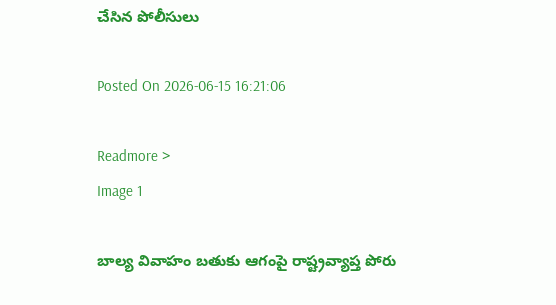చేసిన పోలీసులు

Posted On 2026-06-15 16:21:06

Readmore >
Image 1

బాల్య వివాహం బతుకు ఆగంపై రాష్ట్రవ్యాప్త పోరు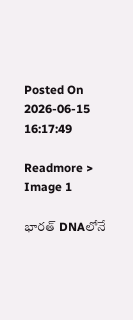Posted On 2026-06-15 16:17:49

Readmore >
Image 1

భారత్‌ DNAలోనే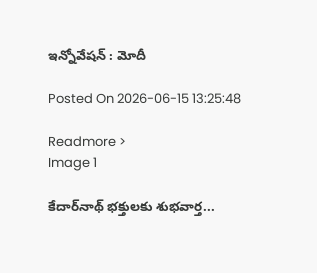ఇన్నోవేషన్‌ : మోదీ

Posted On 2026-06-15 13:25:48

Readmore >
Image 1

కేదార్‌నాథ్ భక్తులకు శుభవార్త...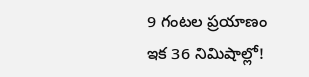9 గంటల ప్రయాణం ఇక 36 నిమిషాల్లో!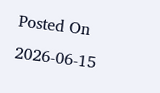Posted On 2026-06-15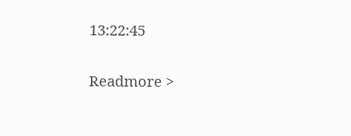13:22:45

Readmore >